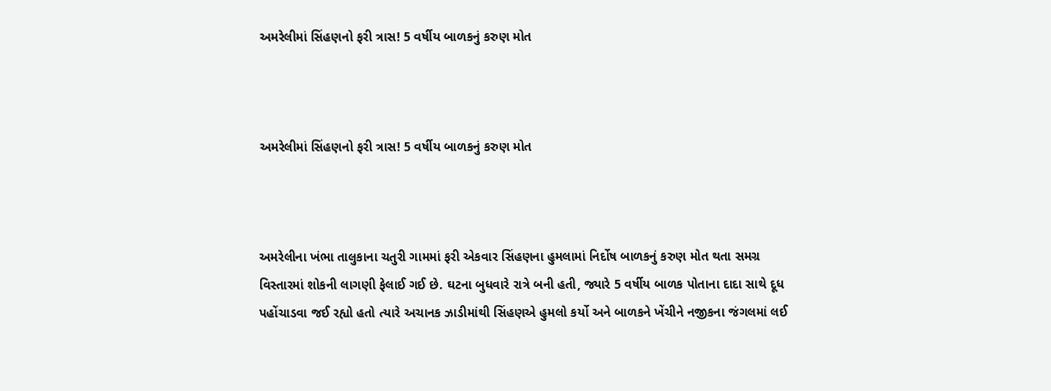અમરેલીમાં સિંહણનો ફરી ત્રાસ! 5 વર્ષીય બાળકનું કરુણ મોત



અમરેલીમાં સિંહણનો ફરી ત્રાસ! 5 વર્ષીય બાળકનું કરુણ મોત



અમરેલીના ખંભા તાલુકાના ચતુરી ગામમાં ફરી એકવાર સિંહણના હુમલામાં નિર્દોષ બાળકનું કરુણ મોત થતા સમગ્ર વિસ્તારમાં શોકની લાગણી ફેલાઈ ગઈ છે. ઘટના બુધવારે રાત્રે બની હતી, જ્યારે 5 વર્ષીય બાળક પોતાના દાદા સાથે દૂધ પહોંચાડવા જઈ રહ્યો હતો ત્યારે અચાનક ઝાડીમાંથી સિંહણએ હુમલો કર્યો અને બાળકને ખેંચીને નજીકના જંગલમાં લઈ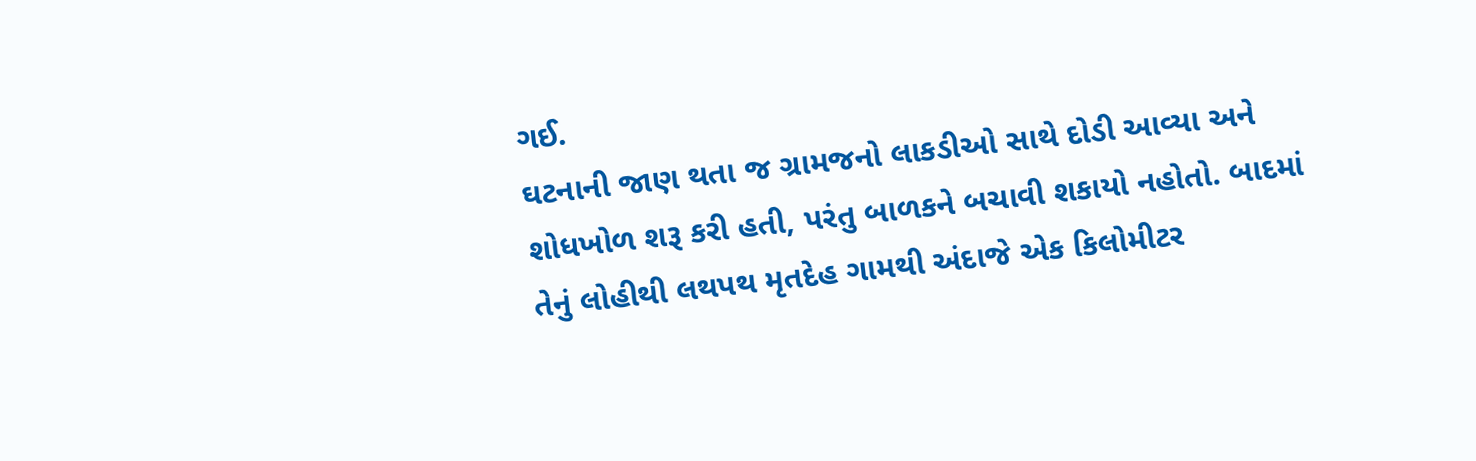ગઈ.
ઘટનાની જાણ થતા જ ગ્રામજનો લાકડીઓ સાથે દોડી આવ્યા અને શોધખોળ શરૂ કરી હતી, પરંતુ બાળકને બચાવી શકાયો નહોતો. બાદમાં તેનું લોહીથી લથપથ મૃતદેહ ગામથી અંદાજે એક કિલોમીટર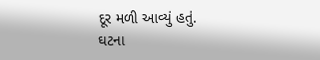દૂર મળી આવ્યું હતું.
ઘટના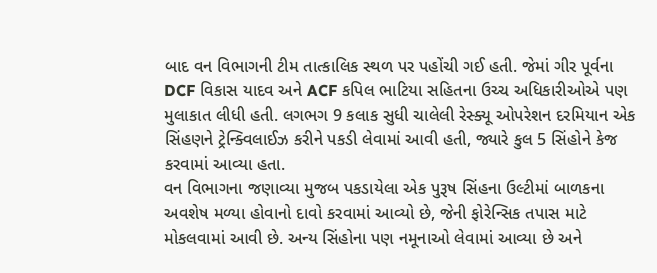બાદ વન વિભાગની ટીમ તાત્કાલિક સ્થળ પર પહોંચી ગઈ હતી. જેમાં ગીર પૂર્વના DCF વિકાસ યાદવ અને ACF કપિલ ભાટિયા સહિતના ઉચ્ચ અધિકારીઓએ પણ મુલાકાત લીધી હતી. લગભગ 9 કલાક સુધી ચાલેલી રેસ્ક્યૂ ઓપરેશન દરમિયાન એક સિંહણને ટ્રેન્ક્વિલાઈઝ કરીને પકડી લેવામાં આવી હતી, જ્યારે કુલ 5 સિંહોને કેજ કરવામાં આવ્યા હતા.
વન વિભાગના જણાવ્યા મુજબ પકડાયેલા એક પુરૂષ સિંહના ઉલ્ટીમાં બાળકના અવશેષ મળ્યા હોવાનો દાવો કરવામાં આવ્યો છે, જેની ફોરેન્સિક તપાસ માટે મોકલવામાં આવી છે. અન્ય સિંહોના પણ નમૂનાઓ લેવામાં આવ્યા છે અને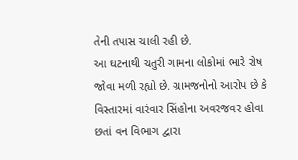તેની તપાસ ચાલી રહી છે.
આ ઘટનાથી ચતુરી ગામના લોકોમાં ભારે રોષ જોવા મળી રહ્યો છે. ગ્રામજનોનો આરોપ છે કે વિસ્તારમાં વારંવાર સિંહોના અવરજવર હોવા છતાં વન વિભાગ દ્વારા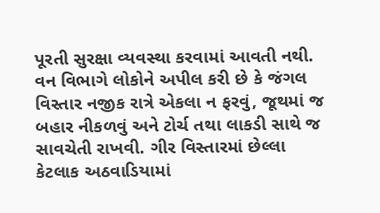પૂરતી સુરક્ષા વ્યવસ્થા કરવામાં આવતી નથી.
વન વિભાગે લોકોને અપીલ કરી છે કે જંગલ વિસ્તાર નજીક રાત્રે એકલા ન ફરવું, જૂથમાં જ બહાર નીકળવું અને ટોર્ચ તથા લાકડી સાથે જ સાવચેતી રાખવી. ગીર વિસ્તારમાં છેલ્લા કેટલાક અઠવાડિયામાં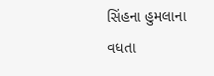સિંહના હુમલાના વધતા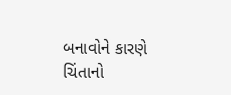બનાવોને કારણે ચિંતાનો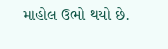માહોલ ઉભો થયો છે.